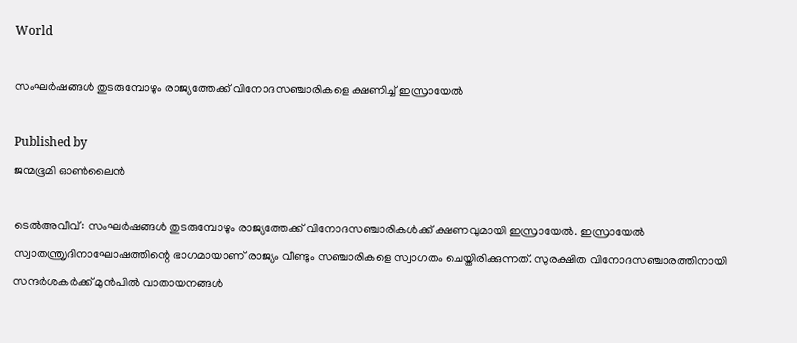World

സംഘര്‍ഷങ്ങള്‍ തുടരുമ്പോഴും രാജ്യത്തേക്ക് വിനോദസഞ്ചാരികളെ ക്ഷണിച്ച് ഇസ്രായേല്‍

Published by
ജന്മഭൂമി ഓണ്‍ലൈന്‍

ടെല്‍അവീവ്: സംഘര്‍ഷങ്ങള്‍ തുടരുമ്പോഴും രാജ്യത്തേക്ക് വിനോദസഞ്ചാരികള്‍ക്ക് ക്ഷണവുമായി ഇസ്രായേല്‍. ഇസ്രായേല്‍ സ്വാതന്ത്രൃദിനാഘോഷത്തിന്റെ ഭാഗമായാണ് രാജ്യം വീണ്ടും സഞ്ചാരികളെ സ്വാഗതം ചെയ്തിരിക്കുന്നത്. സുരക്ഷിത വിനോദസഞ്ചാരത്തിനായി സന്ദര്‍ശകര്‍ക്ക് മുന്‍പില്‍ വാതായനങ്ങള്‍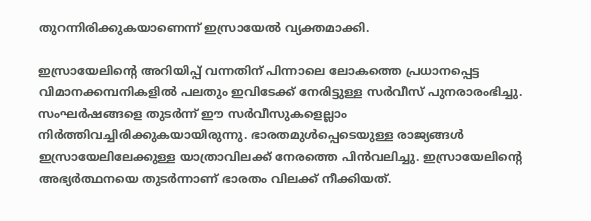തുറന്നിരിക്കുകയാണെന്ന് ഇസ്രായേല്‍ വ്യക്തമാക്കി.

ഇസ്രായേലിന്റെ അറിയിപ്പ് വന്നതിന് പിന്നാലെ ലോകത്തെ പ്രധാനപ്പെട്ട വിമാനക്കമ്പനികളില്‍ പലതും ഇവിടേക്ക് നേരിട്ടുള്ള സര്‍വീസ് പുനരാരംഭിച്ചു. സംഘര്‍ഷങ്ങളെ തുടര്‍ന്ന് ഈ സര്‍വീസുകളെല്ലാം നിര്‍ത്തിവച്ചിരിക്കുകയായിരുന്നു. ഭാരതമുള്‍പ്പെടെയുള്ള രാജ്യങ്ങള്‍ ഇസ്രായേലിലേക്കുള്ള യാത്രാവിലക്ക് നേരത്തെ പിന്‍വലിച്ചു. ഇസ്രായേലിന്റെ അഭ്യര്‍ത്ഥനയെ തുടര്‍ന്നാണ് ഭാരതം വിലക്ക് നീക്കിയത്.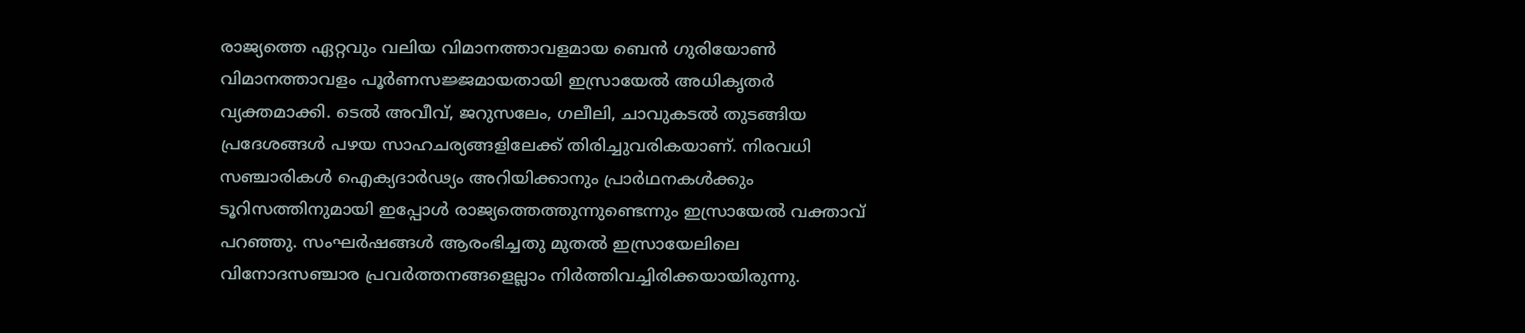രാജ്യത്തെ ഏറ്റവും വലിയ വിമാനത്താവളമായ ബെന്‍ ഗുരിയോണ്‍ വിമാനത്താവളം പൂര്‍ണസജ്ജമായതായി ഇസ്രായേല്‍ അധികൃതര്‍ വ്യക്തമാക്കി. ടെല്‍ അവീവ്, ജറുസലേം, ഗലീലി, ചാവുകടല്‍ തുടങ്ങിയ പ്രദേശങ്ങള്‍ പഴയ സാഹചര്യങ്ങളിലേക്ക് തിരിച്ചുവരികയാണ്. നിരവധി സഞ്ചാരികള്‍ ഐക്യദാര്‍ഢ്യം അറിയിക്കാനും പ്രാര്‍ഥനകള്‍ക്കും ടൂറിസത്തിനുമായി ഇപ്പോള്‍ രാജ്യത്തെത്തുന്നുണ്ടെന്നും ഇസ്രായേല്‍ വക്താവ് പറഞ്ഞു. സംഘര്‍ഷങ്ങള്‍ ആരംഭിച്ചതു മുതല്‍ ഇസ്രായേലിലെ വിനോദസഞ്ചാര പ്രവര്‍ത്തനങ്ങളെല്ലാം നിര്‍ത്തിവച്ചിരിക്കയായിരുന്നു.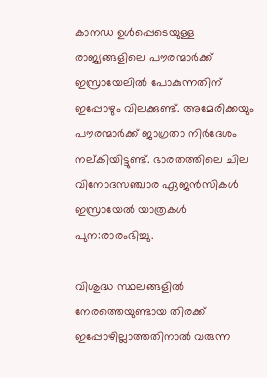കാനഡ ഉള്‍പ്പെടെയുള്ള രാജ്യങ്ങളിലെ പൗരന്മാര്‍ക്ക് ഇസ്രായേലില്‍ പോകുന്നതിന് ഇപ്പോഴും വിലക്കുണ്ട്. അമേരിക്കയും പൗരന്മാര്‍ക്ക് ജാഗ്രതാ നിര്‍ദേശം നല്കിയിട്ടുണ്ട്. ഭാരതത്തിലെ ചില വിനോദസഞ്ചാര ഏജന്‍സികള്‍ ഇസ്രായേല്‍ യാത്രകള്‍ പുന:രാരംഭിച്ചു.

വിശുദ്ധ സ്ഥലങ്ങളില്‍ നേരത്തെയുണ്ടായ തിരക്ക് ഇപ്പോഴില്ലാത്തതിനാല്‍ വരുന്ന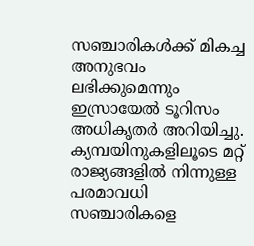സഞ്ചാരികള്‍ക്ക് മികച്ച അനുഭവം ലഭിക്കുമെന്നും ഇസ്രായേല്‍ ടൂറിസം അധികൃതര്‍ അറിയിച്ചു. ക്യമ്പയിനുകളിലൂടെ മറ്റ് രാജ്യങ്ങളില്‍ നിന്നുള്ള പരമാവധി സഞ്ചാരികളെ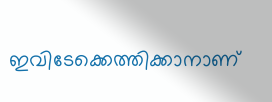ഇവിടേക്കെത്തിക്കാനാണ്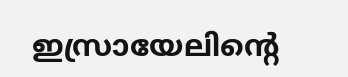ഇസ്രായേലിന്റെ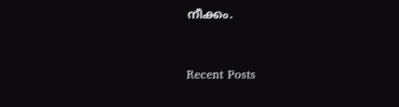നീക്കം.



Recent Posts